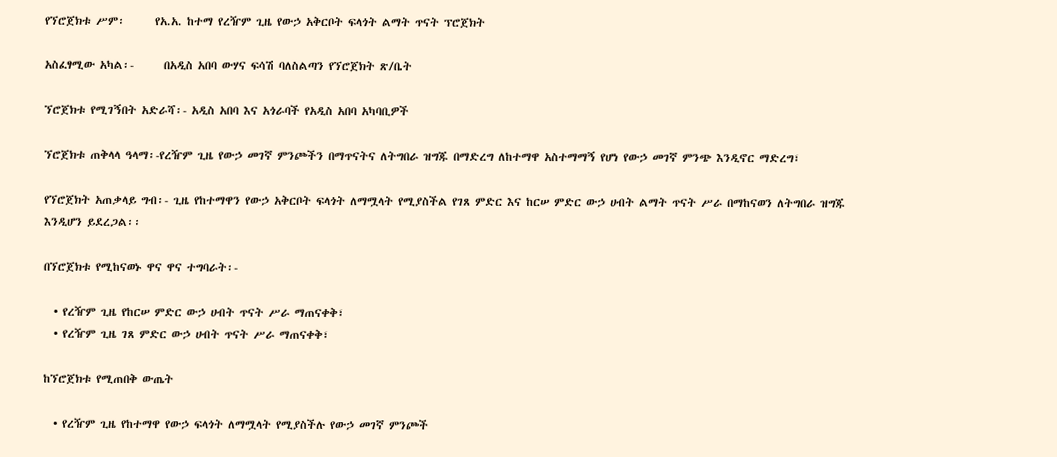የኘሮጀክቱ ሥም፡      የአ.አ. ከተማ የረዥም ጊዜ የውኃ አቅርቦት ፍላጎት ልማት ጥናት ፕሮጀክት

አስፈፃሚው አካል፡-      በአዲስ አበባ ውሃና ፍሳሽ ባለስልጣን የኘሮጀክት ጽ/ቤት

ኘሮጀክቱ የሚገኝበት አድራሻ፡- አዲስ አበባ እና አጎራባች የአዲስ አበባ አካባቢዎች

ኘሮጀክቱ ጠቅላላ ዓላማ፡-የረዥም ጊዜ የውኃ መገኛ ምንጮችን በማጥናትና ለትግበራ ዝግጁ በማድረግ ለከተማዋ አስተማማኝ የሆነ የውኃ መገኛ ምንጭ እንዲኖር ማድረግ፣

የኘሮጀክት አጠቃላይ ግብ፡- ጊዜ የከተማዋን የውኃ አቅርቦት ፍላጎት ለማሟላት የሚያስችል የገጸ ምድር እና ከርሠ ምድር ውኃ ሀብት ልማት ጥናት ሥራ በማከናወን ለትግበራ ዝግጁ እንዲሆን ይደረጋል፡፡

በኘሮጀክቱ የሚከናወኑ ዋና ዋና ተግባራት፡-

  • የረዥም ጊዜ የከርሠ ምድር ውኃ ሀብት ጥናት ሥራ ማጠናቀቅ፣
  • የረዥም ጊዜ ገጸ ምድር ውኃ ሀብት ጥናት ሥራ ማጠናቀቅ፣

ከኘሮጀክቱ የሚጠበቅ ውጤት

  • የረዥም ጊዜ የከተማዋ የውኃ ፍላጎት ለማሟላት የሚያስችሉ የውኃ መገኛ ምንጮች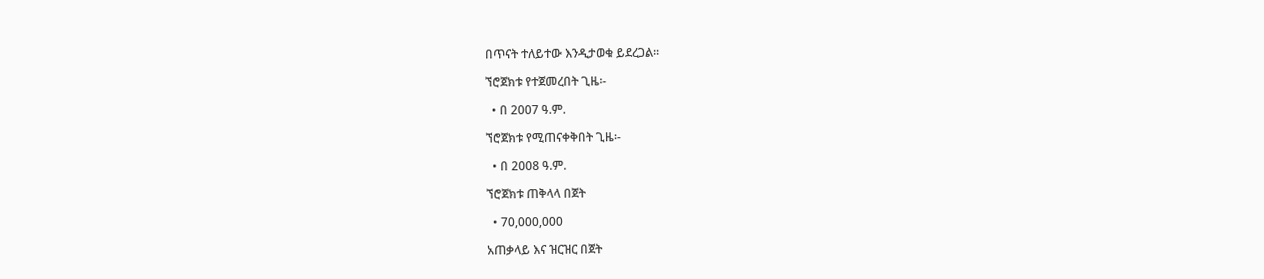በጥናት ተለይተው እንዲታወቁ ይደረጋል፡፡

ኘሮጀክቱ የተጀመረበት ጊዜ፡-

  • በ 2007 ዓ.ም.

ኘሮጀክቱ የሚጠናቀቅበት ጊዜ፡-

  • በ 2008 ዓ.ም.

ኘሮጀክቱ ጠቅላላ በጀት

  • 70,000,000

አጠቃላይ እና ዝርዝር በጀት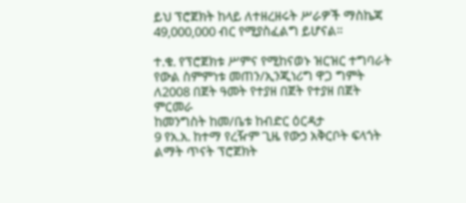ይህ ፕሮጀክት ከላይ ለተዘረዘሩት ሥራዎች ማስኬጃ 49,000,000 ብር የሚያስፈልግ ይሆናል፡፡

ተ.ቁ. የፕሮጀክቱ ሥምና የሚከናወኑ ዝርዝር ተግባራት የውል ስምምነቱ መጠን/ኢንጂነሪግ ዋጋ ግምት ለ2008 በጀት ዓመት የተያዘ በጀት የተያዘ በጀት ምርመራ
ከመንግስት ከመ/ቤቱ ከብድር ዕርዳታ
9 የአ.አ. ከተማ የረዥም ጊዜ የውኃ አቅርቦት ፍላጎት ልማት ጥናት ፕሮጀክት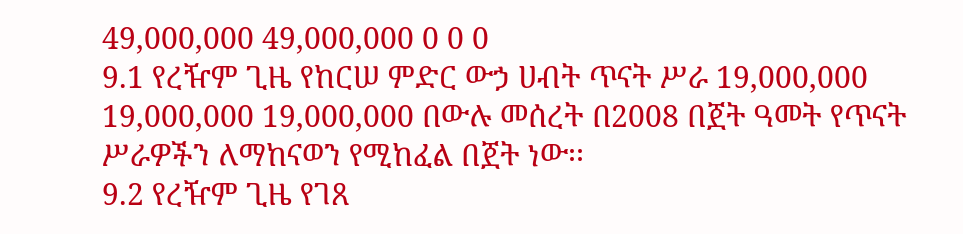49,000,000 49,000,000 0 0 0
9.1 የረዥም ጊዜ የከርሠ ምድር ውኃ ሀብት ጥናት ሥራ 19,000,000 19,000,000 19,000,000 በውሉ መሰረት በ2008 በጀት ዓመት የጥናት ሥራዎችን ለማከናወን የሚከፈል በጀት ነው፡፡
9.2 የረዥም ጊዜ የገጸ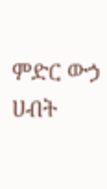ምድር ውኃ ሀብት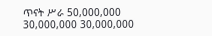ጥናት ሥራ 50,000,000 30,000,000 30,000,000